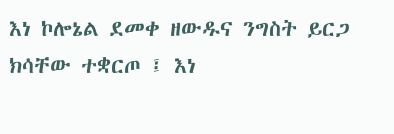እነ ኮሎኔል ደመቀ ዘውዱና ንግስት ይርጋ ክሳቸው ተቋርጦ ፤ እነ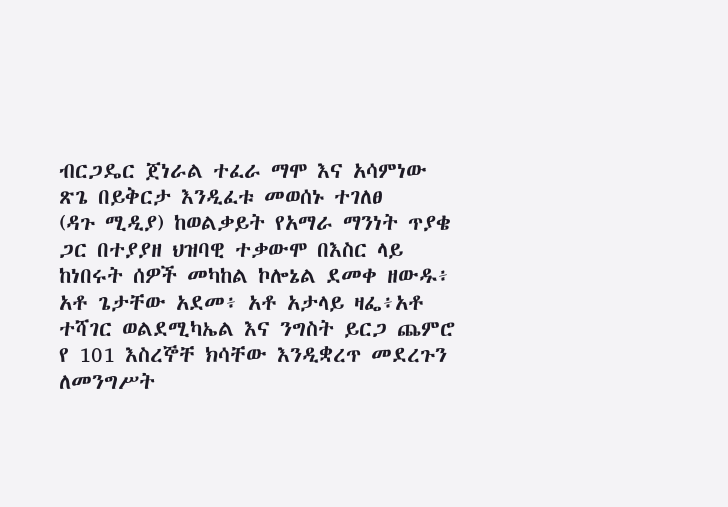ብርጋዴር ጀነራል ተፈራ ማሞ እና አሳምነው ጽጌ በይቅርታ እንዲፈቱ መወሰኑ ተገለፀ
(ዳጉ ሚዲያ) ከወልቃይት የአማራ ማንነት ጥያቄ ጋር በተያያዘ ህዝባዊ ተቃውሞ በእስር ላይ ከነበሩት ሰዎች መካከል ኮሎኔል ደመቀ ዘውዱ፥ አቶ ጌታቸው አደመ፥ አቶ አታላይ ዛፌ፥አቶ ተሻገር ወልደሚካኤል እና ንግስት ይርጋ ጨምሮ የ 101 እስረኞቸ ክሳቸው እንዲቋረጥ መደረጉን ለመንግሥት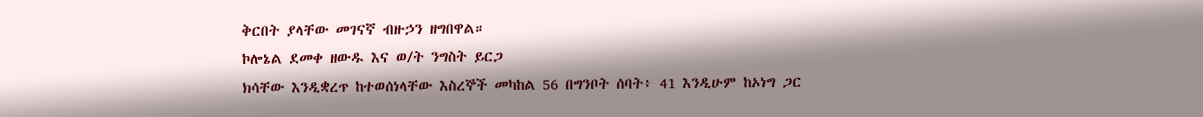ቅርበት ያላቸው መገናኛ ብዙኃን ዘግበዋል።
ኮሎኔል ደመቀ ዘውዱ እና ወ/ት ንግስት ይርጋ
ክሳቸው እንዲቋረጥ ከተወሰነላቸው እስረኞች መካከል 56 በግንቦት ሰባት፥ 41 እንዲሁም ከኦነግ ጋር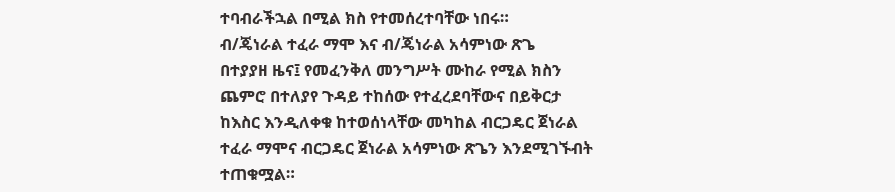ተባብራችኋል በሚል ክስ የተመሰረተባቸው ነበሩ።
ብ/ጄነራል ተፈራ ማሞ እና ብ/ጄነራል አሳምነው ጽጌ
በተያያዘ ዜና፤ የመፈንቅለ መንግሥት ሙከራ የሚል ክስን ጨምሮ በተለያየ ጉዳይ ተከሰው የተፈረደባቸውና በይቅርታ ከእስር እንዲለቀቁ ከተወሰነላቸው መካከል ብርጋዴር ጀነራል ተፈራ ማሞና ብርጋዴር ጀነራል አሳምነው ጽጌን እንደሚገኙብት ተጠቁሟል።